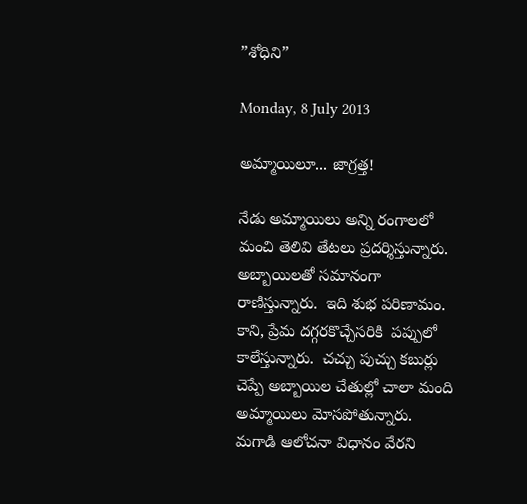”శోధిని”

Monday, 8 July 2013

అమ్మాయిలూ... జాగ్రత్త!

నేడు అమ్మాయిలు అన్ని రంగాలలో మంచి తెలివి తేటలు ప్రదర్శిస్తున్నారు. అబ్బాయిలతో సమానంగా రాణిస్తున్నారు.  ఇది శుభ పరిణామం.  కాని, ప్రేమ దగ్గరకొచ్చేసరికి  పప్పులో కాలేస్తున్నారు.  చచ్చు పుచ్చు కబుర్లు చెప్పే అబ్బాయిల చేతుల్లో చాలా మంది అమ్మాయిలు మోసపోతున్నారు.  మగాడి ఆలోచనా విధానం వేరని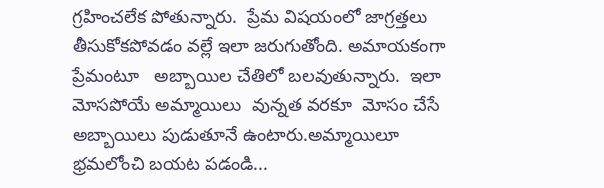గ్రహించలేక పోతున్నారు.  ప్రేమ విషయంలో జాగ్రత్తలు తీసుకోకపోవడం వల్లే ఇలా జరుగుతోంది. అమాయకంగా ప్రేమంటూ   అబ్బాయిల చేతిలో బలవుతున్నారు.  ఇలా మోసపోయే అమ్మాయిలు  వున్నత వరకూ  మోసం చేసే అబ్బాయిలు పుడుతూనే ఉంటారు.అమ్మాయిలూ భ్రమలోంచి బయట పడండి...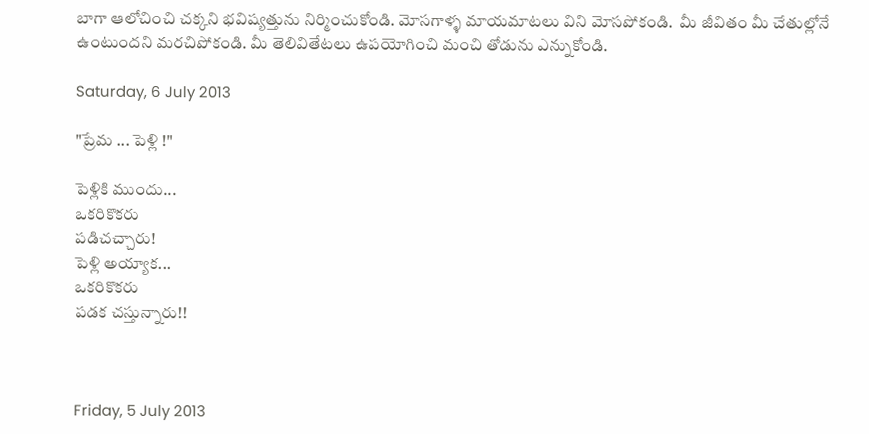బాగా ఆలోచించి చక్కని భవిష్యత్తును నిర్మించుకోండి. మోసగాళ్ళ మాయమాటలు విని మోసపోకండి.  మీ జీవితం మీ చేతుల్లోనే ఉంటుందని మరచిపోకండి. మీ తెలివితేటలు ఉపయోగించి మంచి తోడును ఎన్నుకోండి.

Saturday, 6 July 2013

"ప్రేమ ... పెళ్లి !"

పెళ్లికి ముందు...
ఒకరికొకరు
పడిచచ్చారు!
పెళ్లి అయ్యాక...
ఒకరికొకరు
పడక చస్తున్నారు!!



Friday, 5 July 2013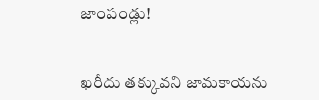జాంపండ్లు!


ఖరీదు తక్కువని జామకాయను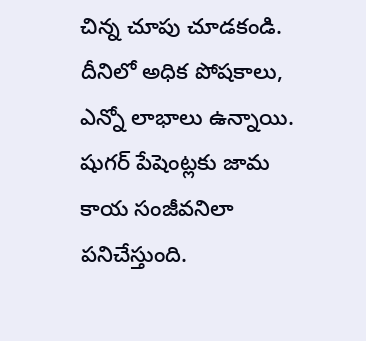చిన్న చూపు చూడకండి.  దీనిలో అధిక పోషకాలు, ఎన్నో లాభాలు ఉన్నాయి. షుగర్ పేషెంట్లకు జామ కాయ సంజీవనిలా పనిచేస్తుంది.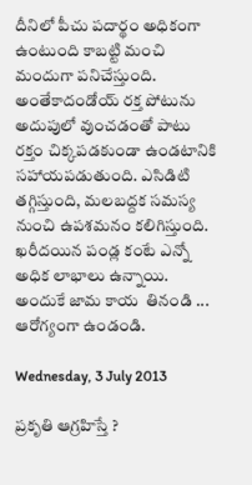దీనిలో పీచు పదార్థం అధికంగా ఉంటుంది కాబట్టి మంచి మందుగా పనిచేస్తుంది.  అంతేకాదండోయ్ రక్త పోటును అదుపులో వుంచడంతో పాటు రక్తం చిక్కపడకుండా ఉండటానికి  సహాయపడుతుంది. ఎసిడిటి తగ్గిస్తుంది, మలబద్దక సమస్య నుంచి ఉపశమనం కలిగిస్తుంది.    ఖరీదయిన పండ్ల కంటే ఎన్నో అధిక లాభాలు ఉన్నాయి.  అందుకే జామ కాయ  తినండి ... ఆరోగ్యంగా ఉండండి.

Wednesday, 3 July 2013

ప్రకృతి ఆగ్రహిస్తే ?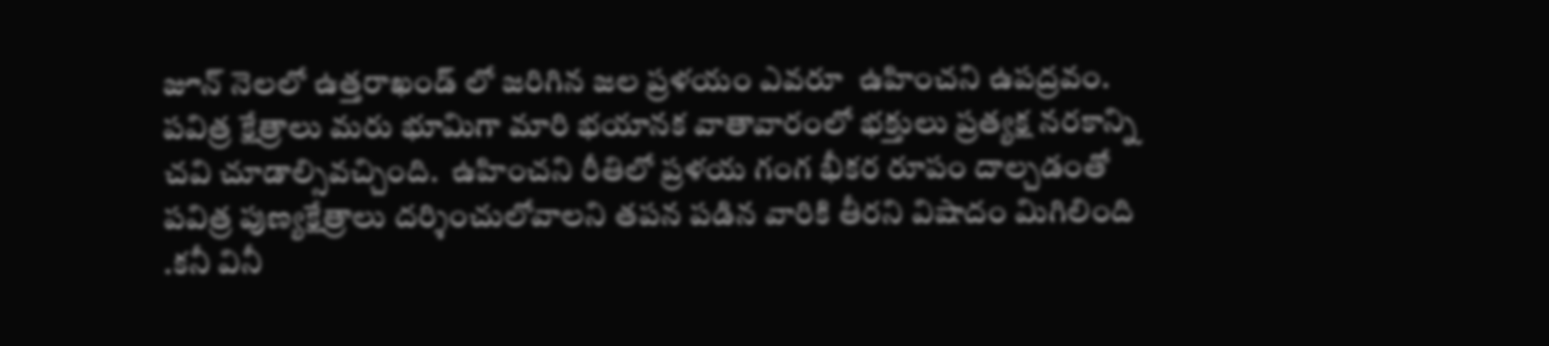జూన్ నెలలో ఉత్తరాఖండ్ లో జరిగిన జల ప్రళయం ఎవరూ  ఉహించని ఉపద్రవం. పవిత్ర క్షేత్రాలు మరు భూమిగా మారి భయానక వాతావారంలో భక్తులు ప్రత్యక్ష నరకాన్ని చవి చూడాల్సివచ్చింది.  ఉహించని రీతిలో ప్రళయ గంగ భీకర రూపం దాల్చడంతో పవిత్ర పుణ్యక్షేత్రాలు దర్శించులోవాలని తపన పడిన వారికి తీరని విషాదం మిగిలింది .కనీ వినీ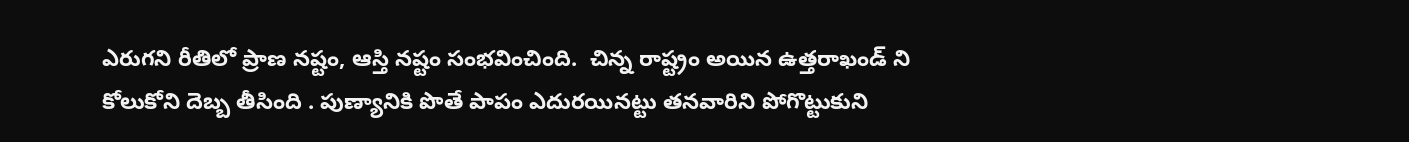ఎరుగని రీతిలో ప్రాణ నష్టం, ఆస్తి నష్టం సంభవించింది.  చిన్న రాష్ట్రం అయిన ఉత్తరాఖండ్ ని కోలుకోని దెబ్బ తీసింది . పుణ్యానికి పొతే పాపం ఎదురయినట్టు తనవారిని పోగొట్టుకుని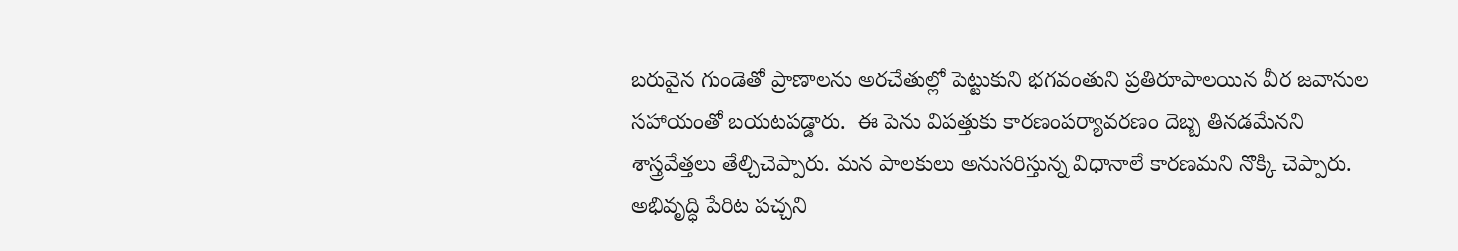బరువైన గుండెతో ప్రాణాలను అరచేతుల్లో పెట్టుకుని భగవంతుని ప్రతిరూపాలయిన వీర జవానుల సహాయంతో బయటపడ్డారు.  ఈ పెను విపత్తుకు కారణంపర్యావరణం దెబ్బ తినడమేనని శాస్త్రవేత్తలు తేల్చిచెప్పారు. మన పాలకులు అనుసరిస్తున్న విధానాలే కారణమని నొక్కి చెప్పారు.  అభివృద్ధి పేరిట పచ్చని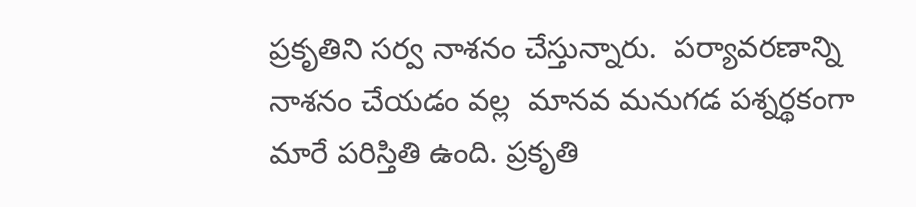ప్రకృతిని సర్వ నాశనం చేస్తున్నారు.  పర్యావరణాన్ని నాశనం చేయడం వల్ల  మానవ మనుగడ పశ్నర్థకంగా మారే పరిస్తితి ఉంది. ప్రకృతి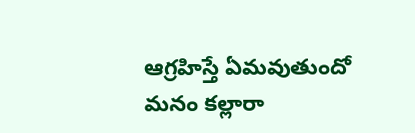ఆగ్రహిస్తే ఏమవుతుందో మనం కల్లారా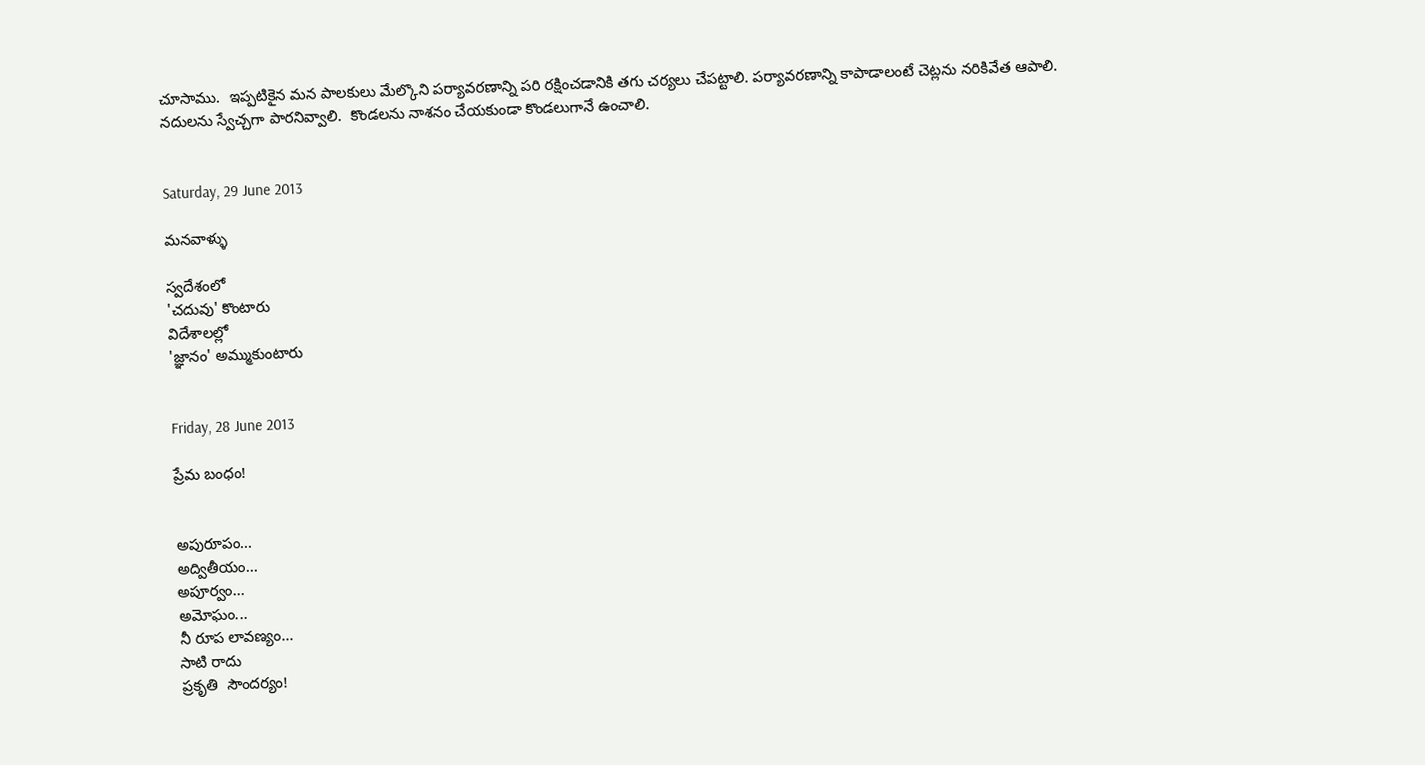చూసాము.  ఇప్పటికైన మన పాలకులు మేల్కొని పర్యావరణాన్ని పరి రక్షించడానికి తగు చర్యలు చేపట్టాలి. పర్యావరణాన్ని కాపాడాలంటే చెట్లను నరికివేత ఆపాలి.  నదులను స్వేచ్చగా పారనివ్వాలి.  కొండలను నాశనం చేయకుండా కొండలుగానే ఉంచాలి.


Saturday, 29 June 2013

మనవాళ్ళు

స్వదేశంలో
'చదువు' కొంటారు
విదేశాలల్లో
'జ్ఞానం' అమ్ముకుంటారు


Friday, 28 June 2013

ప్రేమ బంధం!


అపురూపం...
అద్వితీయం...
అపూర్వం...
అమోఘం...
నీ రూప లావణ్యం...
సాటి రాదు
ప్రకృతి  సౌందర్యం!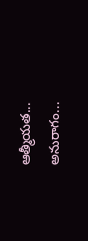ఆత్మీయత...
అనురాగం...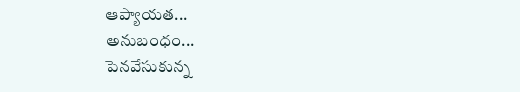ఆప్యాయత...
అనుబంధం...
పెనవేసుకున్న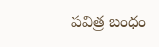పవిత్ర బంధం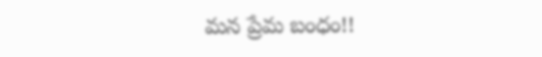మన ప్రేమ బంధం!!